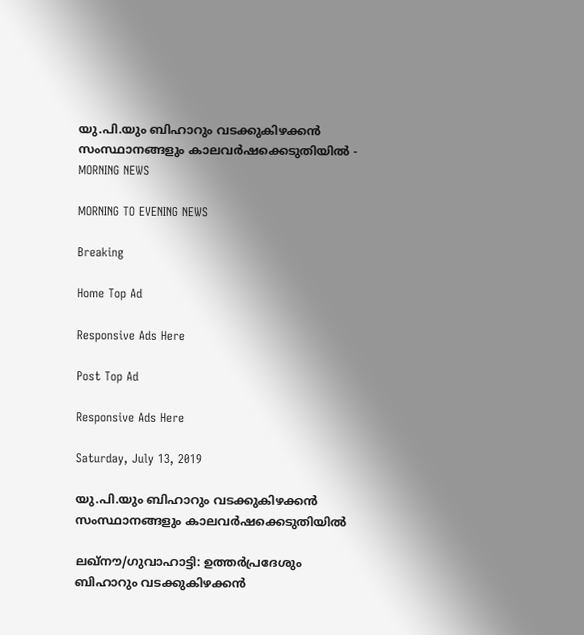യു.പി.യും ബിഹാറും വടക്കുകിഴക്കൻ സംസ്ഥാനങ്ങളും കാലവർഷക്കെടുതിയിൽ - MORNING NEWS

MORNING TO EVENING NEWS

Breaking

Home Top Ad

Responsive Ads Here

Post Top Ad

Responsive Ads Here

Saturday, July 13, 2019

യു.പി.യും ബിഹാറും വടക്കുകിഴക്കൻ സംസ്ഥാനങ്ങളും കാലവർഷക്കെടുതിയിൽ

ലഖ്നൗ/ഗുവാഹാട്ടി: ഉത്തർപ്രദേശും ബിഹാറും വടക്കുകിഴക്കൻ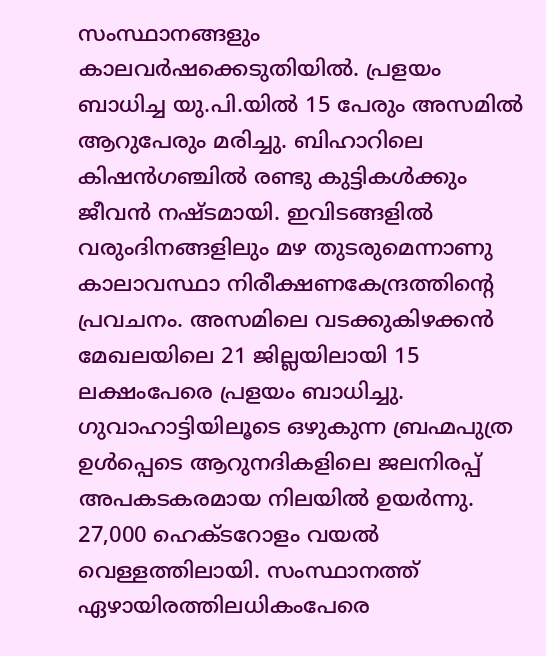സംസ്ഥാനങ്ങളും കാലവർഷക്കെടുതിയിൽ. പ്രളയം ബാധിച്ച യു.പി.യിൽ 15 പേരും അസമിൽ ആറുപേരും മരിച്ചു. ബിഹാറിലെ കിഷൻഗഞ്ചിൽ രണ്ടു കുട്ടികൾക്കും ജീവൻ നഷ്ടമായി. ഇവിടങ്ങളിൽ വരുംദിനങ്ങളിലും മഴ തുടരുമെന്നാണു കാലാവസ്ഥാ നിരീക്ഷണകേന്ദ്രത്തിന്റെ പ്രവചനം. അസമിലെ വടക്കുകിഴക്കൻ മേഖലയിലെ 21 ജില്ലയിലായി 15 ലക്ഷംപേരെ പ്രളയം ബാധിച്ചു. ഗുവാഹാട്ടിയിലൂടെ ഒഴുകുന്ന ബ്രഹ്മപുത്ര ഉൾപ്പെടെ ആറുനദികളിലെ ജലനിരപ്പ് അപകടകരമായ നിലയിൽ ഉയർന്നു. 27,000 ഹെക്ടറോളം വയൽ വെള്ളത്തിലായി. സംസ്ഥാനത്ത് ഏഴായിരത്തിലധികംപേരെ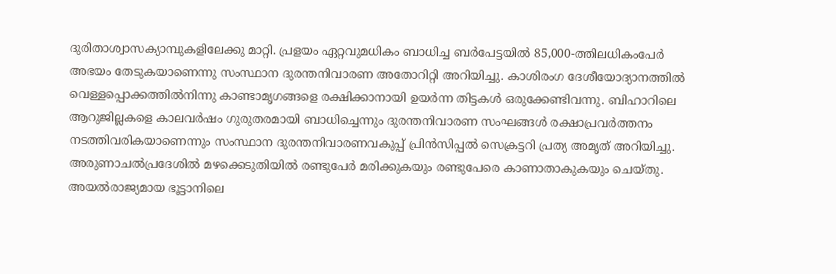ദുരിതാശ്വാസക്യാമ്പുകളിലേക്കു മാറ്റി. പ്രളയം ഏറ്റവുമധികം ബാധിച്ച ബർപേട്ടയിൽ 85,000-ത്തിലധികംപേർ അഭയം തേടുകയാണെന്നു സംസ്ഥാന ദുരന്തനിവാരണ അതോറിറ്റി അറിയിച്ചു. കാശിരംഗ ദേശീയോദ്യാനത്തിൽ വെള്ളപ്പൊക്കത്തിൽനിന്നു കാണ്ടാമൃഗങ്ങളെ രക്ഷിക്കാനായി ഉയർന്ന തിട്ടകൾ ഒരുക്കേണ്ടിവന്നു. ബിഹാറിലെ ആറുജില്ലകളെ കാലവർഷം ഗുരുതരമായി ബാധിച്ചെന്നും ദുരന്തനിവാരണ സംഘങ്ങൾ രക്ഷാപ്രവർത്തനം നടത്തിവരികയാണെന്നും സംസ്ഥാന ദുരന്തനിവാരണവകുപ്പ് പ്രിൻസിപ്പൽ സെക്രട്ടറി പ്രത്യ അമൃത് അറിയിച്ചു. അരുണാചൽപ്രദേശിൽ മഴക്കെടുതിയിൽ രണ്ടുപേർ മരിക്കുകയും രണ്ടുപേരെ കാണാതാകുകയും ചെയ്തു. അയൽരാജ്യമായ ഭൂട്ടാനിലെ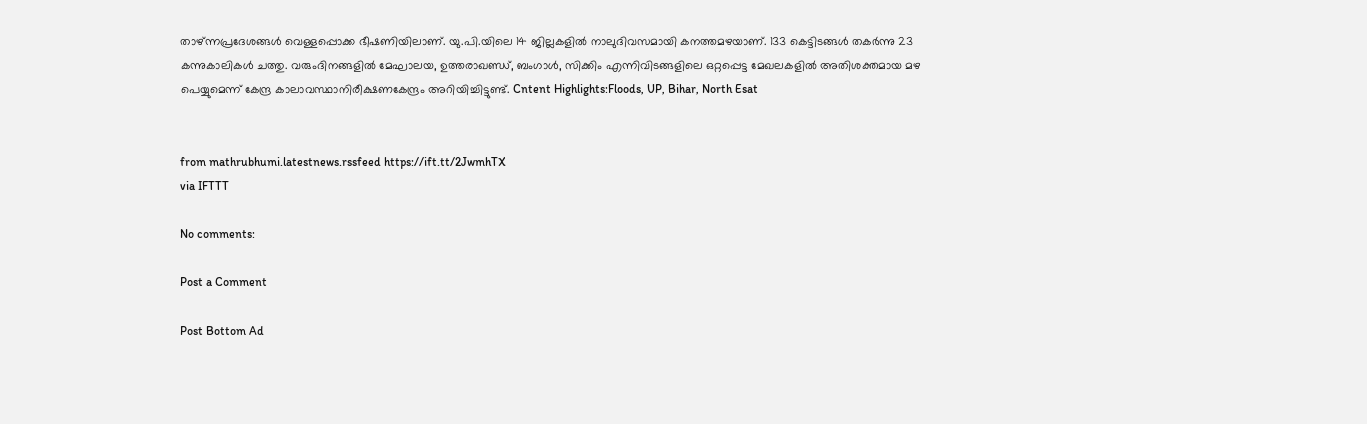താഴ്ന്നപ്രദേശങ്ങൾ വെള്ളപ്പൊക്ക ഭീഷണിയിലാണ്. യു.പി.യിലെ 14 ജില്ലകളിൽ നാലുദിവസമായി കനത്തമഴയാണ്. 133 കെട്ടിടങ്ങൾ തകർന്നു 23 കന്നുകാലികൾ ചത്തു. വരുംദിനങ്ങളിൽ മേഘാലയ, ഉത്തരാഖണ്ഡ്, ബംഗാൾ, സിക്കിം എന്നിവിടങ്ങളിലെ ഒറ്റപ്പെട്ട മേഖലകളിൽ അതിശക്തമായ മഴ പെയ്യുമെന്ന് കേന്ദ്ര കാലാവസ്ഥാനിരീക്ഷണകേന്ദ്രം അറിയിച്ചിട്ടുണ്ട്. Cntent Highlights:Floods, UP, Bihar, North Esat


from mathrubhumi.latestnews.rssfeed https://ift.tt/2JwmhTX
via IFTTT

No comments:

Post a Comment

Post Bottom Ad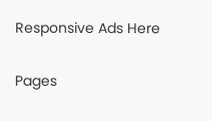Responsive Ads Here

Pages